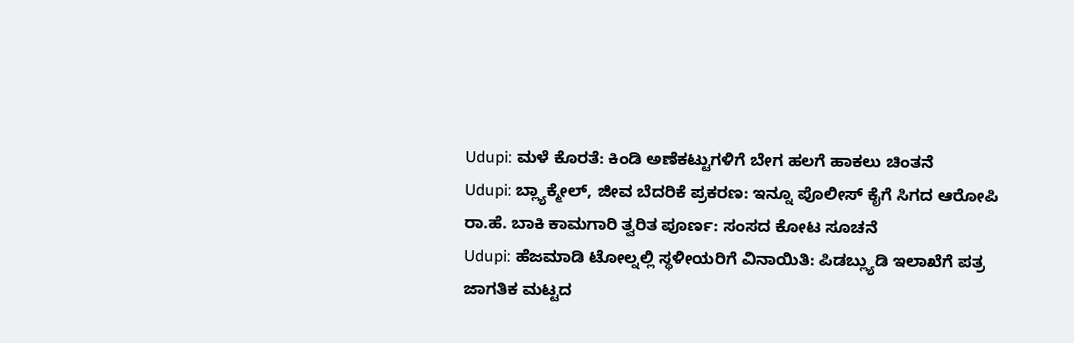Udupi: ಮಳೆ ಕೊರತೆ: ಕಿಂಡಿ ಅಣೆಕಟ್ಟುಗಳಿಗೆ ಬೇಗ ಹಲಗೆ ಹಾಕಲು ಚಿಂತನೆ
Udupi: ಬ್ಲ್ಯಾಕ್ಮೇಲ್, ಜೀವ ಬೆದರಿಕೆ ಪ್ರಕರಣ: ಇನ್ನೂ ಪೊಲೀಸ್ ಕೈಗೆ ಸಿಗದ ಆರೋಪಿ
ರಾ.ಹೆ. ಬಾಕಿ ಕಾಮಗಾರಿ ತ್ವರಿತ ಪೂರ್ಣ: ಸಂಸದ ಕೋಟ ಸೂಚನೆ
Udupi: ಹೆಜಮಾಡಿ ಟೋಲ್ನಲ್ಲಿ ಸ್ಥಳೀಯರಿಗೆ ವಿನಾಯಿತಿ: ಪಿಡಬ್ಲ್ಯುಡಿ ಇಲಾಖೆಗೆ ಪತ್ರ
ಜಾಗತಿಕ ಮಟ್ಟದ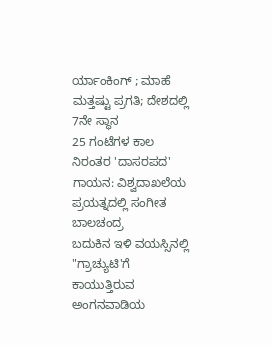ರ್ಯಾಂಕಿಂಗ್ ; ಮಾಹೆ ಮತ್ತಷ್ಟು ಪ್ರಗತಿ; ದೇಶದಲ್ಲಿ 7ನೇ ಸ್ಥಾನ
25 ಗಂಟೆಗಳ ಕಾಲ ನಿರಂತರ 'ದಾಸರಪದ' ಗಾಯನ: ವಿಶ್ವದಾಖಲೆಯ ಪ್ರಯತ್ನದಲ್ಲಿ ಸಂಗೀತ ಬಾಲಚಂದ್ರ
ಬದುಕಿನ ಇಳಿ ವಯಸ್ಸಿನಲ್ಲಿ "ಗ್ರಾಚ್ಯುಟಿ'ಗೆ ಕಾಯುತ್ತಿರುವ ಅಂಗನವಾಡಿಯ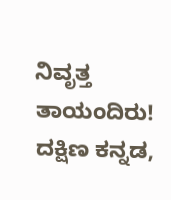ನಿವೃತ್ತ ತಾಯಂದಿರು!
ದಕ್ಷಿಣ ಕನ್ನಡ,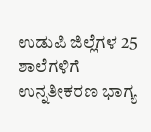ಉಡುಪಿ ಜಿಲ್ಲೆಗಳ 25 ಶಾಲೆಗಳಿಗೆ ಉನ್ನತೀಕರಣ ಭಾಗ್ಯ